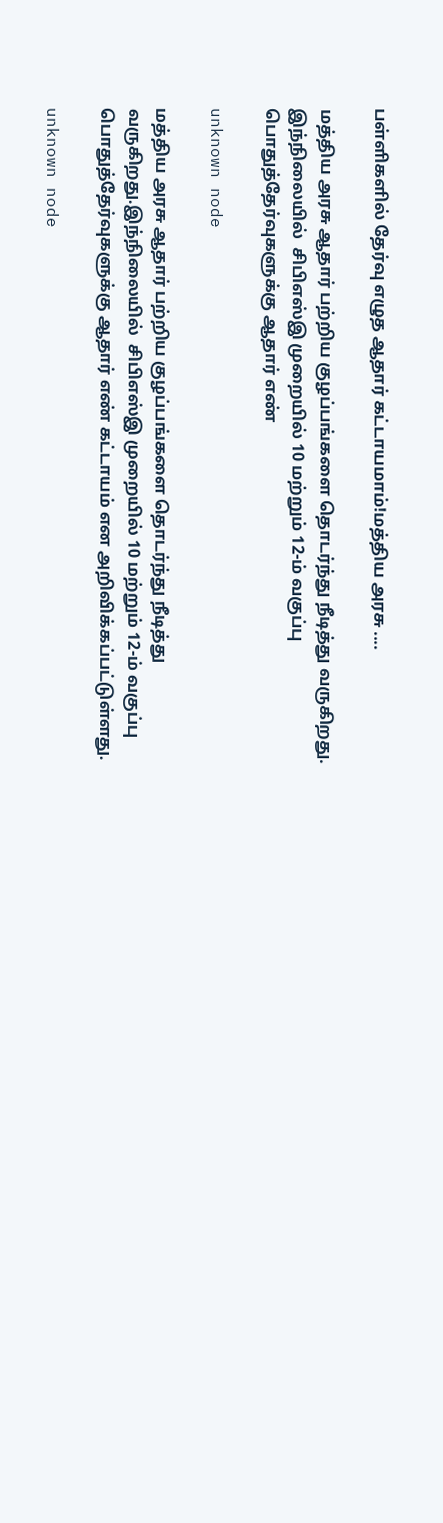பள்ளிகளில் தேர்வு எழுத ஆதார் கட்டாயமாம்!மத்திய அரசு ....

மத்திய அரசு ஆதார் பற்றிய குழப்பங்களை தொடர்ந்து நீடித்து வருகிறது. இந்நிலையில்  சிபிஎஸ்இ முறையில் 10 மற்றும் 12-ம் வகுப்பு பொதுத்தேர்வுகளுக்கு ஆதார் எண்

unknown node

மத்திய அரசு ஆதார் பற்றிய குழப்பங்களை தொடர்ந்து நீடித்து வருகிறது.இந்நிலையில்  சிபிஎஸ்இ முறையில் 10 மற்றும் 12-ம் வகுப்பு பொதுத்தேர்வுகளுக்கு ஆதார் எண் கட்டாயம் என அறிவிக்கப்பட்டுள்ளது.

unknown node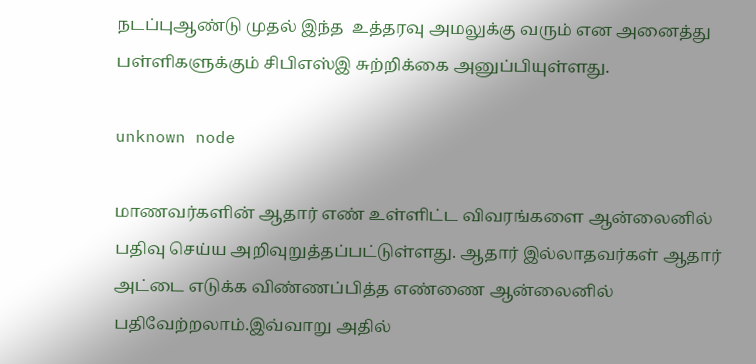நடப்புஆண்டு முதல் இந்த  உத்தரவு அமலுக்கு வரும் என அனைத்து பள்ளிகளுக்கும் சிபிஎஸ்இ சுற்றிக்கை அனுப்பியுள்ளது.

unknown node

மாணவர்களின் ஆதார் எண் உள்ளிட்ட விவரங்களை ஆன்லைனில் பதிவு செய்ய அறிவுறுத்தப்பட்டுள்ளது. ஆதார் இல்லாதவர்கள் ஆதார் அட்டை எடுக்க விண்ணப்பித்த எண்ணை ஆன்லைனில் பதிவேற்றலாம்.இவ்வாறு அதில்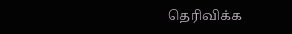தெரிவிக்க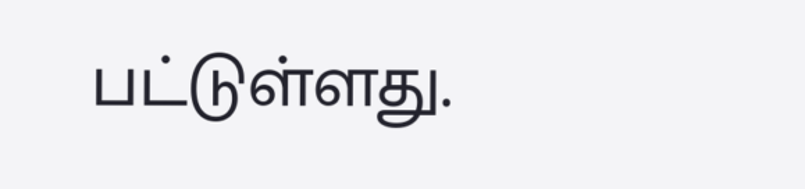பட்டுள்ளது.